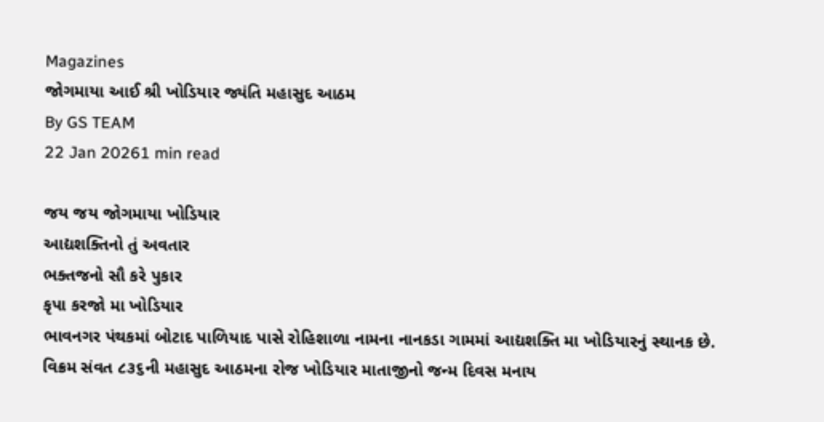Magazines
જોગમાયા આઈ શ્રી ખોડિયાર જ્યંતિ મહાસુદ આઠમ
By GS TEAM
22 Jan 20261 min read

જય જય જોગમાયા ખોડિયાર
આદ્યશક્તિનો તું અવતાર
ભક્તજનો સૌ કરે પુકાર
કૃપા કરજો મા ખોડિયાર
ભાવનગર પંથકમાં બોટાદ પાળિયાદ પાસે રોહિશાળા નામના નાનકડા ગામમાં આદ્યશક્તિ મા ખોડિયારનું સ્થાનક છે. વિક્રમ સંવત ૮૩૬ની મહાસુદ આઠમના રોજ ખોડિયાર માતાજીનો જન્મ દિવસ મનાય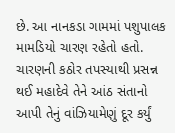છે. આ નાનકડા ગામમાં પશુપાલક મામડિયો ચારણ રહેતો હતો. ચારણની કઠોર તપસ્યાથી પ્રસન્ન થઈ મહાદેવે તેને આંઠ સંતાનો આપી તેનું વાંઝિયામેણું દૂર કર્યું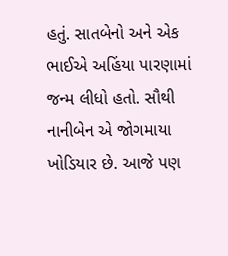હતું. સાતબેનો અને એક ભાઈએ અહિંયા પારણામાં જન્મ લીધો હતો. સૌથી નાનીબેન એ જોગમાયા ખોડિયાર છે. આજે પણ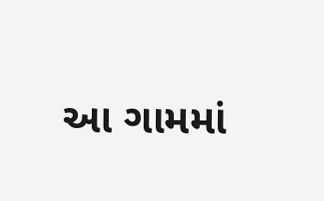આ ગામમાં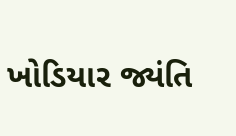ખોડિયાર જ્યંતિ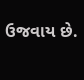ઉજવાય છે.